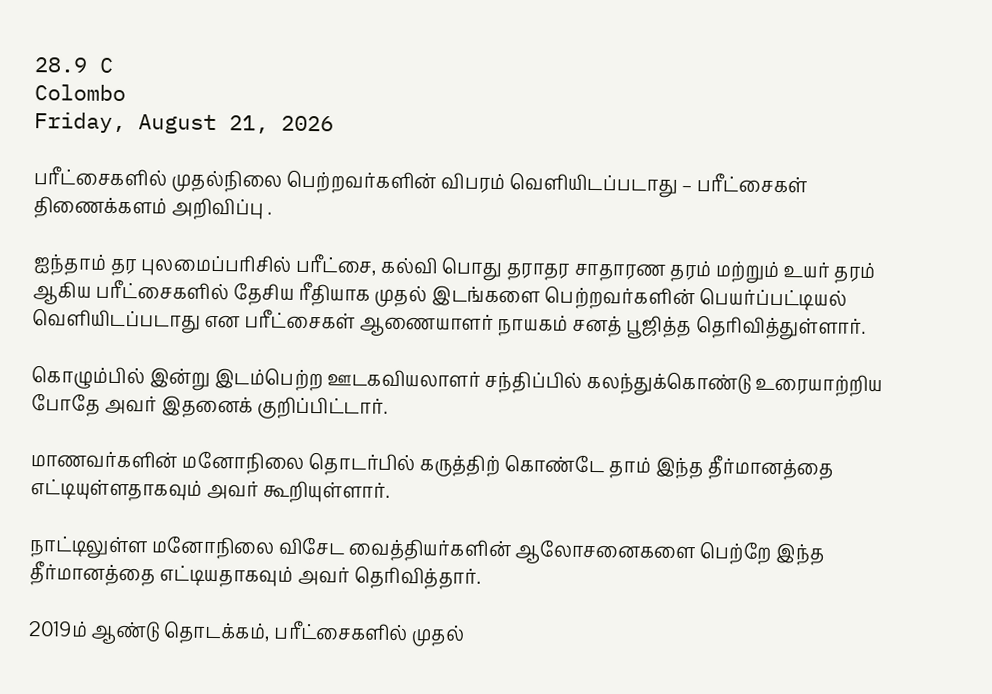28.9 C
Colombo
Friday, August 21, 2026

பரீட்சைகளில் முதல்நிலை பெற்றவர்களின் விபரம் வெளியிடப்படாது – பரீட்சைகள் திணைக்களம் அறிவிப்பு .

ஐந்தாம் தர புலமைப்பரிசில் பரீட்சை, கல்வி பொது தராதர சாதாரண தரம் மற்றும் உயர் தரம் ஆகிய பரீட்சைகளில் தேசிய ரீதியாக முதல் இடங்களை பெற்றவர்களின் பெயர்ப்பட்டியல் வெளியிடப்படாது என பரீட்சைகள் ஆணையாளர் நாயகம் சனத் பூஜித்த தெரிவித்துள்ளார்.

கொழும்பில் இன்று இடம்பெற்ற ஊடகவியலாளர் சந்திப்பில் கலந்துக்கொண்டு உரையாற்றிய போதே அவர் இதனைக் குறிப்பிட்டார்.

மாணவர்களின் மனோநிலை தொடர்பில் கருத்திற் கொண்டே தாம் இந்த தீர்மானத்தை எட்டியுள்ளதாகவும் அவர் கூறியுள்ளார்.

நாட்டிலுள்ள மனோநிலை விசேட வைத்தியர்களின் ஆலோசனைகளை பெற்றே இந்த தீர்மானத்தை எட்டியதாகவும் அவர் தெரிவித்தார்.

2019ம் ஆண்டு தொடக்கம், பரீட்சைகளில் முதல்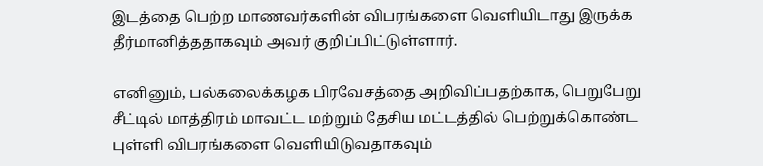இடத்தை பெற்ற மாணவர்களின் விபரங்களை வெளியிடாது இருக்க தீர்மானித்ததாகவும் அவர் குறிப்பிட்டுள்ளார்.

எனினும், பல்கலைக்கழக பிரவேசத்தை அறிவிப்பதற்காக, பெறுபேறு சீட்டில் மாத்திரம் மாவட்ட மற்றும் தேசிய மட்டத்தில் பெற்றுக்கொண்ட புள்ளி விபரங்களை வெளியிடுவதாகவும்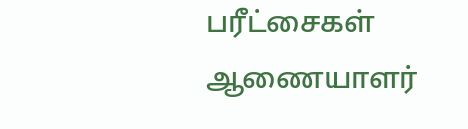பரீட்சைகள் ஆணையாளர்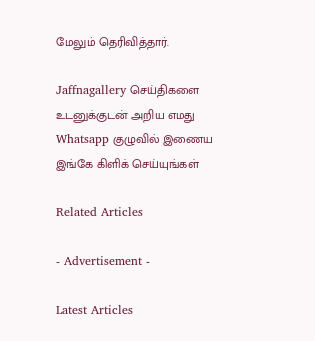மேலும் தெரிவித்தார்.

Jaffnagallery செய்திகளை உடனுக்குடன் அறிய எமது Whatsapp குழுவில் இணைய இங்கே கிளிக் செய்யுங்கள்

Related Articles

- Advertisement -

Latest Articles